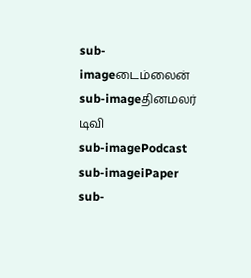sub-imageடைம்லைன்
sub-imageதினமலர் டிவி
sub-imagePodcast
sub-imageiPaper
sub-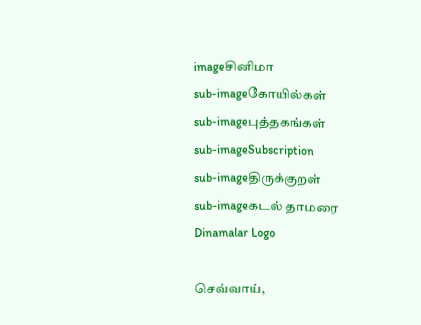imageசினிமா
sub-imageகோயில்கள்
sub-imageபுத்தகங்கள்
sub-imageSubscription
sub-imageதிருக்குறள்
sub-imageகடல் தாமரை
Dinamalar Logo

செவ்வாய்,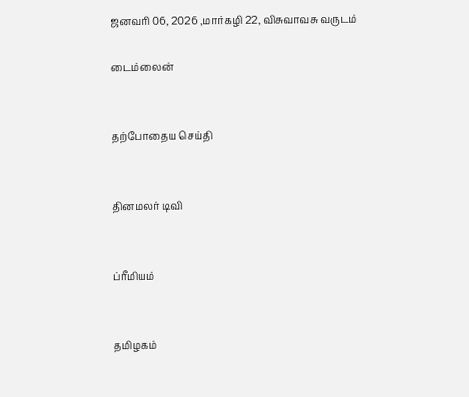ஜனவரி 06, 2026 ,மார்கழி 22, விசுவாவசு வருடம்

டைம்லைன்


தற்போதைய செய்தி


தினமலர் டிவி


ப்ரீமியம்


தமிழகம்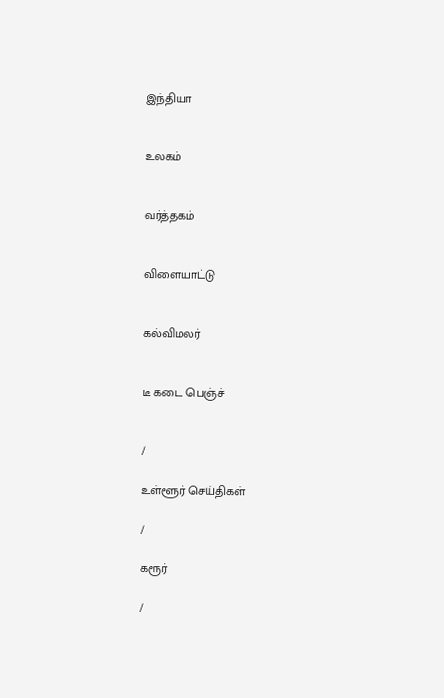இந்தியா


உலகம்


வர்த்தகம்


விளையாட்டு


கல்விமலர்


டீ கடை பெஞ்ச்


/

உள்ளூர் செய்திகள்

/

கரூர்

/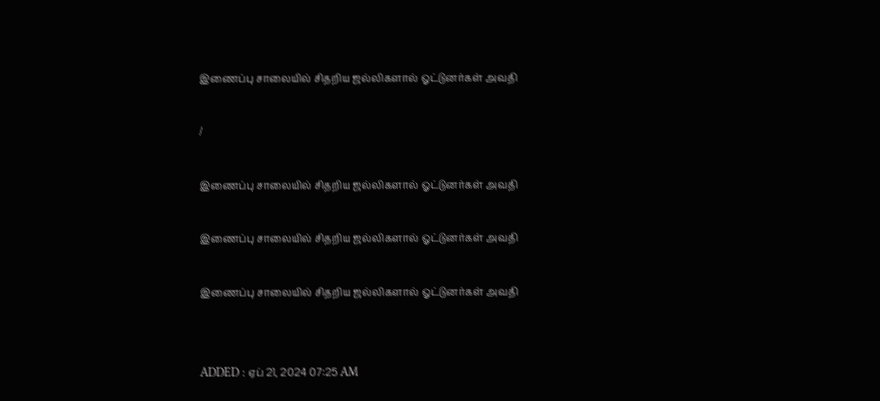இணைப்பு சாலையில் சிதறிய ஜல்லிகளால் ஓட்டுனர்கள் அவதி

/

இணைப்பு சாலையில் சிதறிய ஜல்லிகளால் ஓட்டுனர்கள் அவதி

இணைப்பு சாலையில் சிதறிய ஜல்லிகளால் ஓட்டுனர்கள் அவதி

இணைப்பு சாலையில் சிதறிய ஜல்லிகளால் ஓட்டுனர்கள் அவதி


ADDED : ஏப் 21, 2024 07:25 AM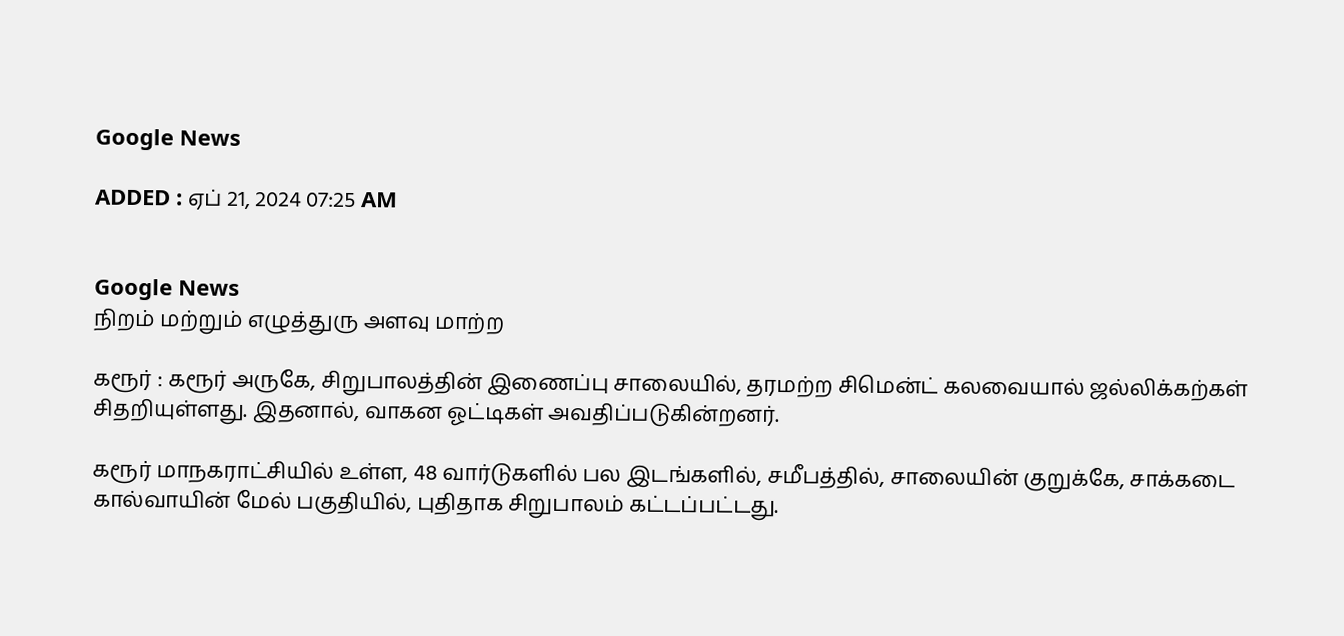Google News

ADDED : ஏப் 21, 2024 07:25 AM


Google News
நிறம் மற்றும் எழுத்துரு அளவு மாற்ற

கரூர் : கரூர் அருகே, சிறுபாலத்தின் இணைப்பு சாலையில், தரமற்ற சிமென்ட் கலவையால் ஜல்லிக்கற்கள் சிதறியுள்ளது. இதனால், வாகன ஓட்டிகள் அவதிப்படுகின்றனர்.

கரூர் மாநகராட்சியில் உள்ள, 48 வார்டுகளில் பல இடங்களில், சமீபத்தில், சாலையின் குறுக்கே, சாக்கடை கால்வாயின் மேல் பகுதியில், புதிதாக சிறுபாலம் கட்டப்பட்டது.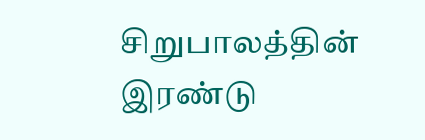சிறுபாலத்தின் இரண்டு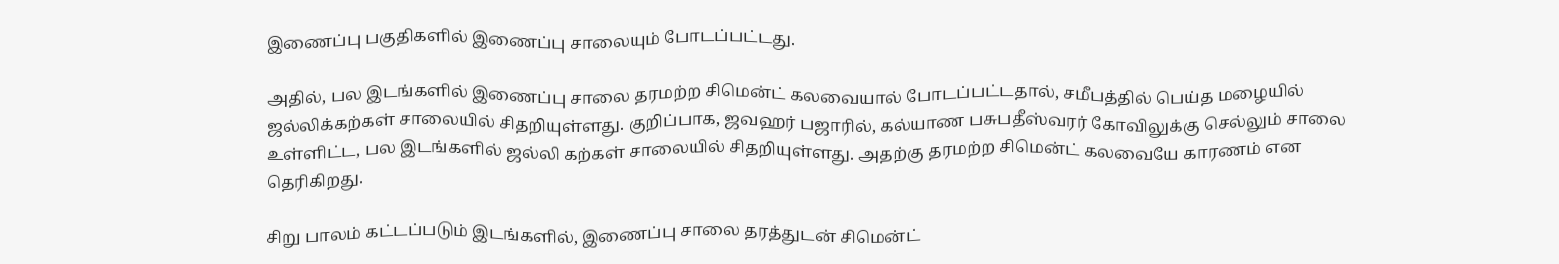இணைப்பு பகுதிகளில் இணைப்பு சாலையும் போடப்பட்டது.

அதில், பல இடங்களில் இணைப்பு சாலை தரமற்ற சிமென்ட் கலவையால் போடப்பட்டதால், சமீபத்தில் பெய்த மழையில் ஜல்லிக்கற்கள் சாலையில் சிதறியுள்ளது. குறிப்பாக, ஜவஹர் பஜாரில், கல்யாண பசுபதீஸ்வரர் கோவிலுக்கு செல்லும் சாலை உள்ளிட்ட, பல இடங்களில் ஜல்லி கற்கள் சாலையில் சிதறியுள்ளது. அதற்கு தரமற்ற சிமென்ட் கலவையே காரணம் என தெரிகிறது.

சிறு பாலம் கட்டப்படும் இடங்களில், இணைப்பு சாலை தரத்துடன் சிமென்ட்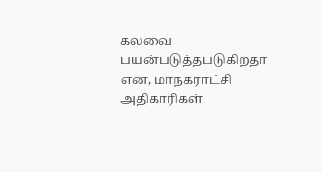கலவை பயன்படுத்தபடுகிறதா என, மாநகராட்சி அதிகாரிகள்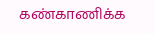கண்காணிக்க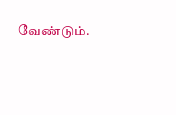வேண்டும்.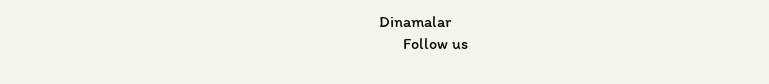Dinamalar
      Follow us